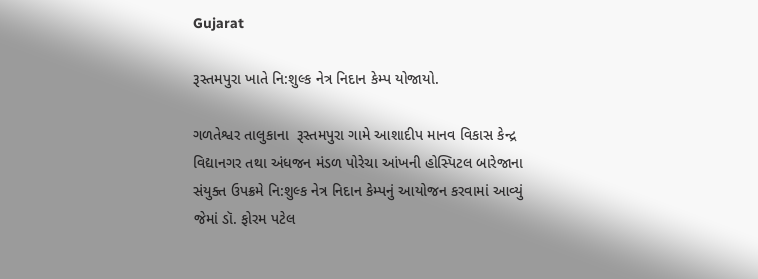Gujarat

રૂસ્તમપુરા ખાતે નિ:શુલ્ક નેત્ર નિદાન કેમ્પ યોજાયો.

ગળતેશ્વર તાલુકાના  રૂસ્તમપુરા ગામે આશાદીપ માનવ વિકાસ કેન્દ્ર વિદ્યાનગર તથા અંધજન મંડળ પોરેચા આંખની હોસ્પિટલ બારેજાના સંયુક્ત ઉપક્રમે નિ:શુલ્ક નેત્ર નિદાન કેમ્પનું આયોજન કરવામાં આવ્યું જેમાં ડૉ. ફોરમ પટેલ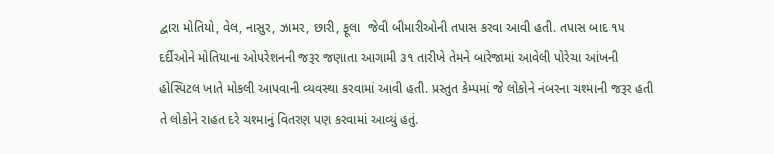દ્વારા મોતિયો, વેલ, નાસુર, ઝામર, છારી, ફૂલા  જેવી બીમારીઓની તપાસ કરવા આવી હતી. તપાસ બાદ ૧૫ દર્દીઓને મોતિયાના ઓપરેશનની જરૂર જણાતા આગામી ૩૧ તારીખે તેમને બારેજામાં આવેલી પોરેચા આંખની હોસ્પિટલ ખાતે મોકલી આપવાની વ્યવસ્થા કરવામાં આવી હતી. પ્રસ્તુત કેમ્પમાં જે લોકોને નંબરના ચશ્માની જરૂર હતી તે લોકોને રાહત દરે ચશ્માનું વિતરણ પણ કરવામાં આવ્યું હતું.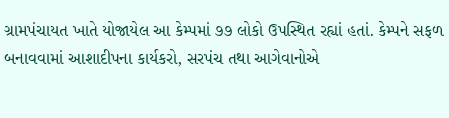ગ્રામપંચાયત ખાતે યોજાયેલ આ કેમ્પમાં ૭૭ લોકો ઉપસ્થિત રહ્યાં હતાં. કેમ્પને સફળ બનાવવામાં આશાદીપના કાર્યકરો, સરપંચ તથા આગેવાનોએ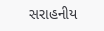સરાહનીય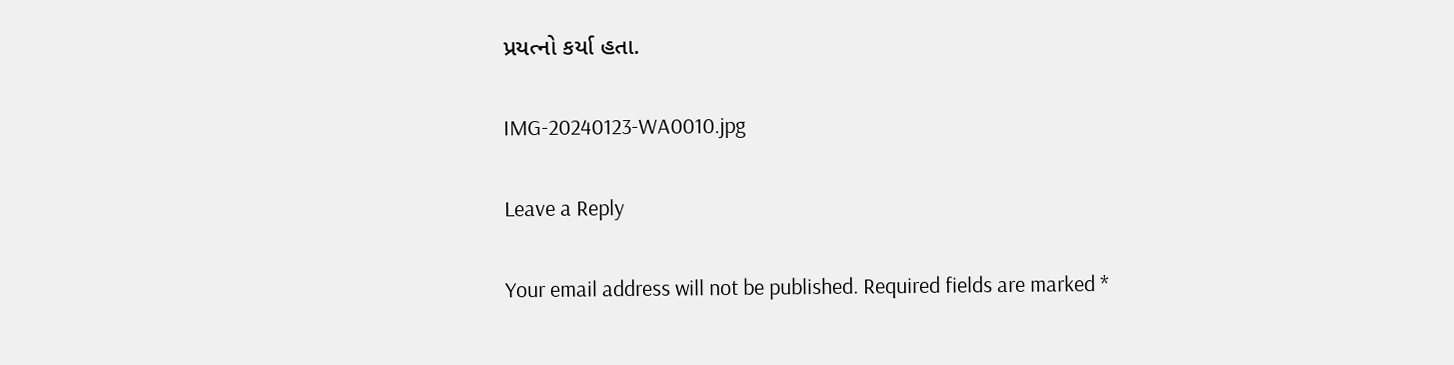પ્રયત્નો કર્યા હતા.

IMG-20240123-WA0010.jpg

Leave a Reply

Your email address will not be published. Required fields are marked *